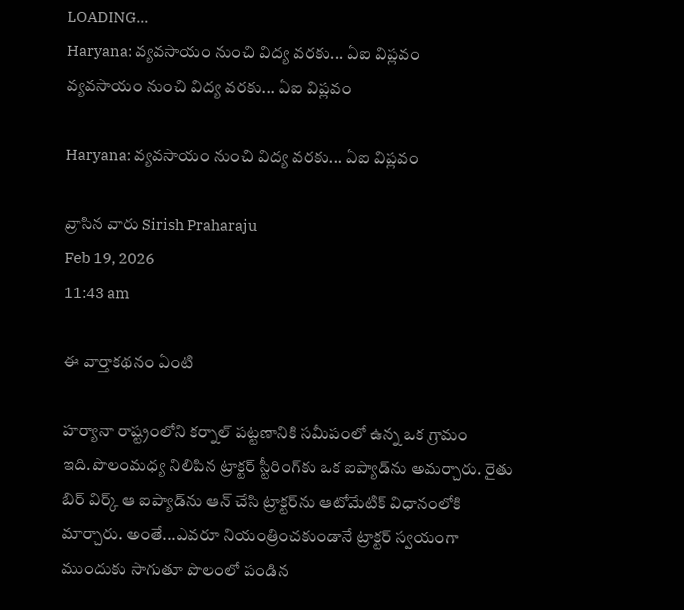LOADING...
Haryana: వ్యవసాయం నుంచి విద్య వరకు... ఏఐ విప్లవం
వ్యవసాయం నుంచి విద్య వరకు... ఏఐ విప్లవం

Haryana: వ్యవసాయం నుంచి విద్య వరకు... ఏఐ విప్లవం

వ్రాసిన వారు Sirish Praharaju
Feb 19, 2026
11:43 am

ఈ వార్తాకథనం ఏంటి

హర్యానా రాష్ట్రంలోని కర్నాల్‌ పట్టణానికి సమీపంలో ఉన్న ఒక గ్రామం ఇది.పొలంమధ్య నిలిపిన ట్రాక్టర్‌ స్టీరింగ్‌కు ఒక ఐప్యాడ్‌ను అమర్చారు. రైతు బిర్‌ విర్క్‌ ఆ ఐప్యాడ్‌ను ఆన్‌ చేసి ట్రాక్టర్‌ను ఆటోమేటిక్‌ విధానంలోకి మార్చారు. అంతే...ఎవరూ నియంత్రించకుండానే ట్రాక్టర్‌ స్వయంగా ముందుకు సాగుతూ పొలంలో పండిన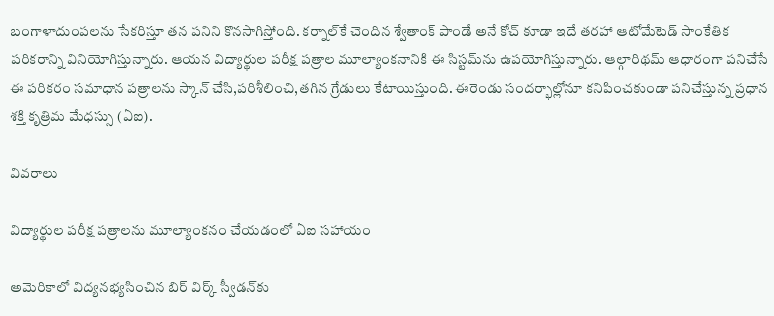బంగాళాదుంపలను సేకరిస్తూ తన పనిని కొనసాగిస్తోంది. కర్నాల్‌కే చెందిన శ్వేతాంక్‌ పాండే అనే కోచ్‌ కూడా ఇదే తరహా ఆటోమేటెడ్‌ సాంకేతిక పరికరాన్ని వినియోగిస్తున్నారు. ఆయన విద్యార్థుల పరీక్ష పత్రాల మూల్యాంకనానికి ఈ సిస్టమ్‌ను ఉపయోగిస్తున్నారు. ఆల్గారిథమ్‌ ఆధారంగా పనిచేసే ఈ పరికరం సమాధాన పత్రాలను స్కాన్‌ చేసి,పరిశీలించి,తగిన గ్రేడులు కేటాయిస్తుంది. ఈరెండు సందర్భాల్లోనూ కనిపించకుండా పనిచేస్తున్న ప్రధాన శక్తి కృత్రిమ మేధస్సు (ఏఐ).

వివరాలు

విద్యార్థుల పరీక్ష పత్రాలను మూల్యాంకనం చేయడంలో ఏఐ సహాయం

అమెరికాలో విద్యనభ్యసించిన బిర్‌ విర్క్‌ స్వీడన్‌కు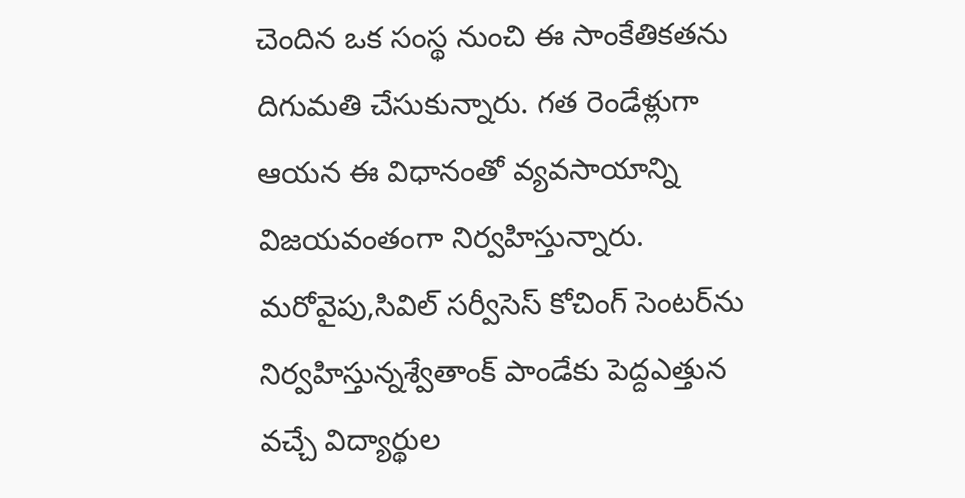చెందిన ఒక సంస్థ నుంచి ఈ సాంకేతికతను దిగుమతి చేసుకున్నారు. గత రెండేళ్లుగా ఆయన ఈ విధానంతో వ్యవసాయాన్ని విజయవంతంగా నిర్వహిస్తున్నారు. మరోవైపు,సివిల్‌ సర్వీసెస్‌ కోచింగ్‌ సెంటర్‌ను నిర్వహిస్తున్నశ్వేతాంక్‌ పాండేకు పెద్దఎత్తున వచ్చే విద్యార్థుల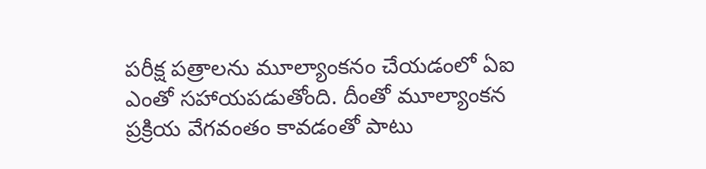పరీక్ష పత్రాలను మూల్యాంకనం చేయడంలో ఏఐ ఎంతో సహాయపడుతోంది. దీంతో మూల్యాంకన ప్రక్రియ వేగవంతం కావడంతో పాటు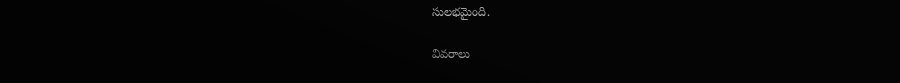సులభమైంది.

వివరాలు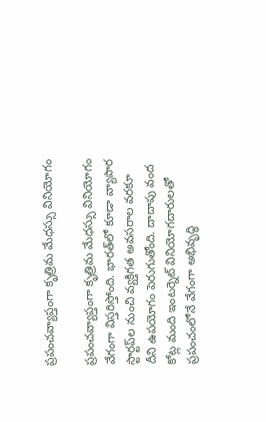ప్రపంచవ్యాప్తంగా కృత్రిమ మేధస్సు వినియోగం

ప్రపంచవ్యాప్తంగా కృత్రిమ మేధస్సు వినియోగం వేగంగా విస్తరిస్తోంది. భారత్‌లో కూడా వ్యాపార స్టార్టప్‌ల నుంచి వ్యక్తిగత అవసరాల వరకూ దీని ఉపయోగం పెరుగుతోంది. దాదాపు వంద కోట్ల మంది ఇంటర్నెట్‌ వినియోగదారులతో ప్రపంచంలోనే వేగంగా అభివృద్ధి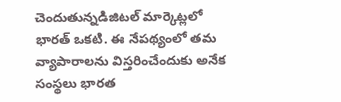చెందుతున్నడిజిటల్‌ మార్కెట్లలో భారత్‌ ఒకటి. ఈ నేపథ్యంలో తమ వ్యాపారాలను విస్తరించేందుకు అనేక సంస్థలు భారత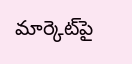మార్కెట్‌పై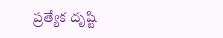ప్రత్యేక దృష్టి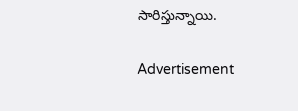సారిస్తున్నాయి.

Advertisement